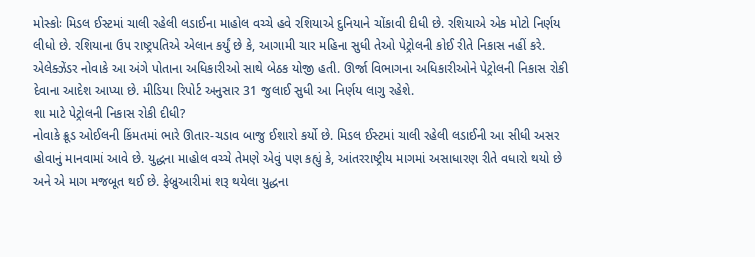મોસ્કોઃ મિડલ ઈસ્ટમાં ચાલી રહેલી લડાઈના માહોલ વચ્ચે હવે રશિયાએ દુનિયાને ચોંકાવી દીધી છે. રશિયાએ એક મોટો નિર્ણય લીધો છે. રશિયાના ઉપ રાષ્ટ્રપતિએ એલાન કર્યું છે કે, આગામી ચાર મહિના સુધી તેઓ પેટ્રોલની કોઈ રીતે નિકાસ નહીં કરે. એલેક્ઝેંડર નોવાકે આ અંગે પોતાના અધિકારીઓ સાથે બેઠક યોજી હતી. ઊર્જા વિભાગના અધિકારીઓને પેટ્રોલની નિકાસ રોકી દેવાના આદેશ આપ્યા છે. મીડિયા રિપોર્ટ અનુસાર 31 જુલાઈ સુધી આ નિર્ણય લાગુ રહેશે.
શા માટે પેટ્રોલની નિકાસ રોકી દીધી?
નોવાકે ક્રૂડ ઓઈલની કિંમતમાં ભારે ઊતાર-ચડાવ બાજુ ઈશારો કર્યો છે. મિડલ ઈસ્ટમાં ચાલી રહેલી લડાઈની આ સીધી અસર હોવાનું માનવામાં આવે છે. યુદ્ધના માહોલ વચ્ચે તેમણે એવું પણ કહ્યું કે, આંતરરાષ્ટ્રીય માગમાં અસાધારણ રીતે વધારો થયો છે અને એ માગ મજબૂત થઈ છે. ફેબ્રુઆરીમાં શરૂ થયેલા યુદ્ધના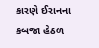કારણે ઈરાનના કબજા હેઠળ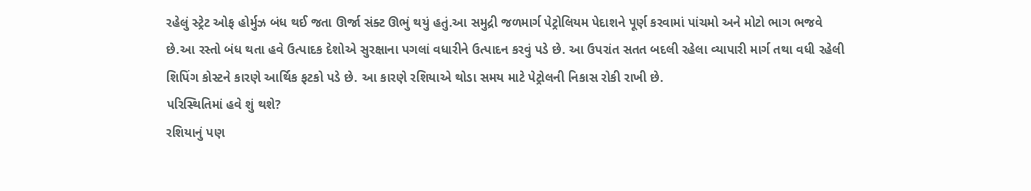રહેલું સ્ટ્રેટ ઓફ હોર્મુઝ બંધ થઈ જતા ઊર્જા સંક્ટ ઊભું થયું હતું.આ સમુદ્રી જળમાર્ગ પેટ્રોલિયમ પેદાશને પૂર્ણ કરવામાં પાંચમો અને મોટો ભાગ ભજવે છે.આ રસ્તો બંધ થતા હવે ઉત્પાદક દેશોએ સુરક્ષાના પગલાં વધારીને ઉત્પાદન કરવું પડે છે. આ ઉપરાંત સતત બદલી રહેલા વ્યાપારી માર્ગ તથા વધી રહેલી શિપિંગ કોસ્ટને કારણે આર્થિક ફટકો પડે છે. આ કારણે રશિયાએ થોડા સમય માટે પેટ્રોલની નિકાસ રોકી રાખી છે.
પરિસ્થિતિમાં હવે શું થશે?
રશિયાનું પણ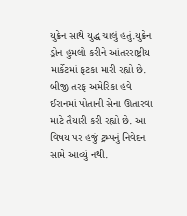યુક્રેન સાથે યુદ્ધ ચાલું હતું.યુક્રેન ડ્રોન હુમલો કરીને આંતરરાષ્ટ્રીય માર્કેટમાં ફટકા મારી રહ્યો છે. બીજી તરફ અમેરિકા હવે ઈરાનમાં પોતાની સેના ઊતારવા માટે તૈયારી કરી રહ્યો છે. આ વિષય પર હજું ટ્રમ્પનું નિવેદન સામે આવ્યું નથી.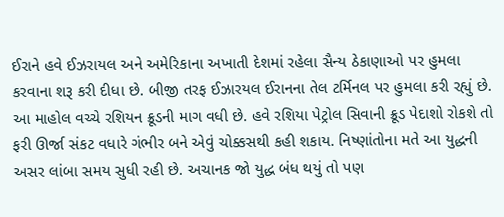ઈરાને હવે ઈઝરાયલ અને અમેરિકાના અખાતી દેશમાં રહેલા સૈન્ય ઠેકાણાઓ પર હુમલા કરવાના શરૂ કરી દીધા છે. બીજી તરફ ઈઝારયલ ઈરાનના તેલ ટર્મિનલ પર હુમલા કરી રહ્યું છે. આ માહોલ વચ્ચે રશિયન ક્રૂડની માગ વધી છે. હવે રશિયા પેટ્રોલ સિવાની ક્રૂડ પેદાશો રોકશે તો ફરી ઊર્જા સંકટ વધારે ગંભીર બને એવું ચોક્કસથી કહી શકાય. નિષ્ણાંતોના મતે આ યુદ્ધની અસર લાંબા સમય સુધી રહી છે. અચાનક જો યુદ્ધ બંધ થયું તો પણ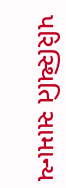પરિસ્થિતિ સામાન્ય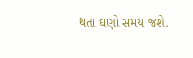થતા ઘણો સમય જશે.